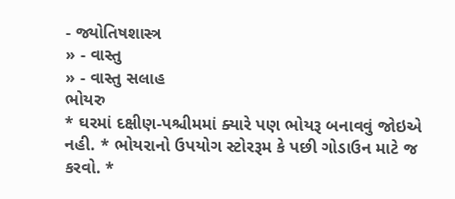- જ્યોતિષશાસ્ત્ર
» - વાસ્તુ
» - વાસ્તુ સલાહ
ભોયરુ
* ઘરમાં દક્ષીણ-પશ્ચીમમાં ક્યારે પણ ભોયરૂ બનાવવું જોઇએ નહી. * ભોયરાનો ઉપયોગ સ્ટોરરૂમ કે પછી ગોડાઉન માટે જ કરવો. *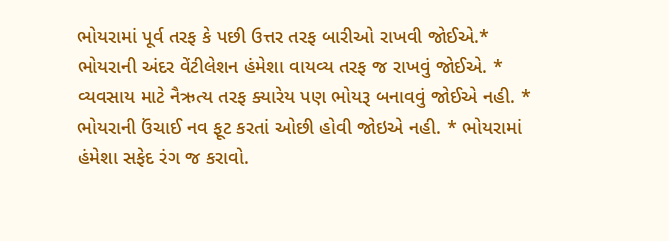ભોયરામાં પૂર્વ તરફ કે પછી ઉત્તર તરફ બારીઓ રાખવી જોઈએ.* ભોયરાની અંદર વેંટીલેશન હંમેશા વાયવ્ય તરફ જ રાખવું જોઈએ. * વ્યવસાય માટે નૈઋત્ય તરફ ક્યારેય પણ ભોયરૂ બનાવવું જોઈએ નહી. * ભોયરાની ઉંચાઈ નવ ફૂટ કરતાં ઓછી હોવી જોઇએ નહી. * ભોયરામાં હંમેશા સફેદ રંગ જ કરાવો.